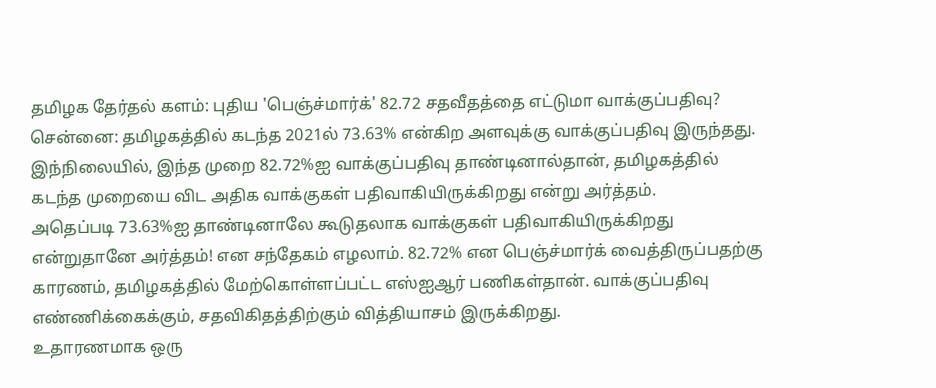தமிழக தேர்தல் களம்: புதிய 'பெஞ்ச்மார்க்' 82.72 சதவீதத்தை எட்டுமா வாக்குப்பதிவு?
சென்னை: தமிழகத்தில் கடந்த 2021ல் 73.63% என்கிற அளவுக்கு வாக்குப்பதிவு இருந்தது. இந்நிலையில், இந்த முறை 82.72%ஐ வாக்குப்பதிவு தாண்டினால்தான், தமிழகத்தில் கடந்த முறையை விட அதிக வாக்குகள் பதிவாகியிருக்கிறது என்று அர்த்தம்.
அதெப்படி 73.63%ஐ தாண்டினாலே கூடுதலாக வாக்குகள் பதிவாகியிருக்கிறது என்றுதானே அர்த்தம்! என சந்தேகம் எழலாம். 82.72% என பெஞ்ச்மார்க் வைத்திருப்பதற்கு காரணம், தமிழகத்தில் மேற்கொள்ளப்பட்ட எஸ்ஐஆர் பணிகள்தான். வாக்குப்பதிவு எண்ணிக்கைக்கும், சதவிகிதத்திற்கும் வித்தியாசம் இருக்கிறது.
உதாரணமாக ஒரு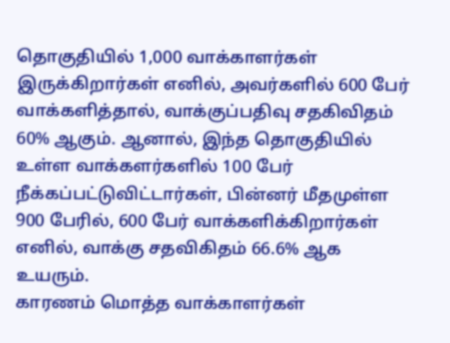தொகுதியில் 1,000 வாக்காளர்கள் இருக்கிறார்கள் எனில், அவர்களில் 600 பேர் வாக்களித்தால், வாக்குப்பதிவு சதகிவிதம் 60% ஆகும். ஆனால், இந்த தொகுதியில் உள்ள வாக்களர்களில் 100 பேர் நீக்கப்பட்டுவிட்டார்கள், பின்னர் மீதமுள்ள 900 பேரில், 600 பேர் வாக்களிக்கிறார்கள் எனில், வாக்கு சதவிகிதம் 66.6% ஆக உயரும்.
காரணம் மொத்த வாக்காளர்கள்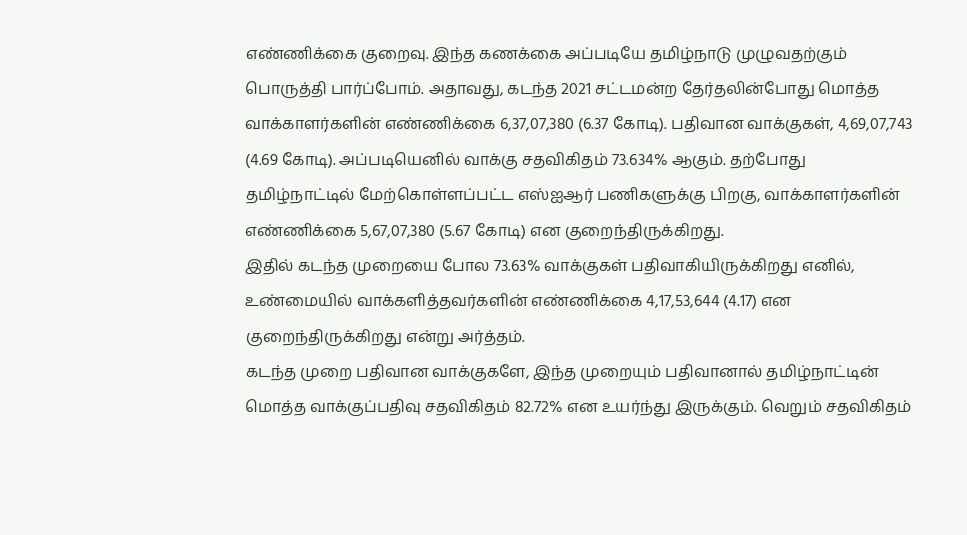எண்ணிக்கை குறைவு. இந்த கணக்கை அப்படியே தமிழ்நாடு முழுவதற்கும் பொருத்தி பார்ப்போம். அதாவது, கடந்த 2021 சட்டமன்ற தேர்தலின்போது மொத்த வாக்காளர்களின் எண்ணிக்கை 6,37,07,380 (6.37 கோடி). பதிவான வாக்குகள், 4,69,07,743 (4.69 கோடி). அப்படியெனில் வாக்கு சதவிகிதம் 73.634% ஆகும். தற்போது தமிழ்நாட்டில் மேற்கொள்ளப்பட்ட எஸ்ஐஆர் பணிகளுக்கு பிறகு, வாக்காளர்களின் எண்ணிக்கை 5,67,07,380 (5.67 கோடி) என குறைந்திருக்கிறது.
இதில் கடந்த முறையை போல 73.63% வாக்குகள் பதிவாகியிருக்கிறது எனில், உண்மையில் வாக்களித்தவர்களின் எண்ணிக்கை 4,17,53,644 (4.17) என குறைந்திருக்கிறது என்று அர்த்தம்.
கடந்த முறை பதிவான வாக்குகளே, இந்த முறையும் பதிவானால் தமிழ்நாட்டின் மொத்த வாக்குப்பதிவு சதவிகிதம் 82.72% என உயர்ந்து இருக்கும். வெறும் சதவிகிதம்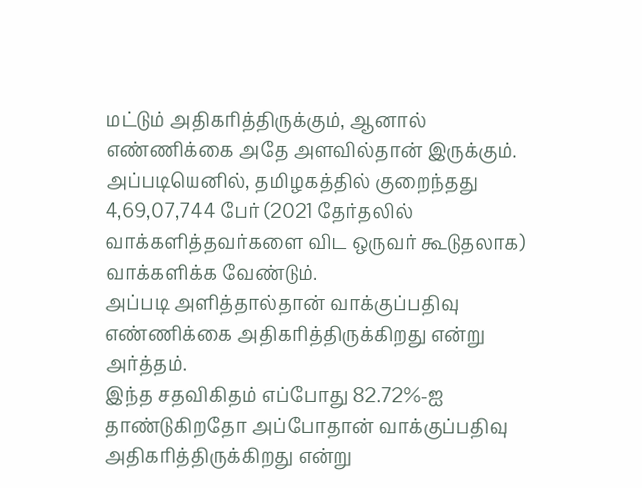மட்டும் அதிகரித்திருக்கும், ஆனால் எண்ணிக்கை அதே அளவில்தான் இருக்கும்.
அப்படியெனில், தமிழகத்தில் குறைந்தது 4,69,07,744 பேர் (2021 தேர்தலில் வாக்களித்தவர்களை விட ஒருவர் கூடுதலாக) வாக்களிக்க வேண்டும்.
அப்படி அளித்தால்தான் வாக்குப்பதிவு எண்ணிக்கை அதிகரித்திருக்கிறது என்று அர்த்தம்.
இந்த சதவிகிதம் எப்போது 82.72%-ஐ தாண்டுகிறதோ அப்போதான் வாக்குப்பதிவு அதிகரித்திருக்கிறது என்று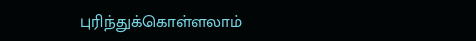புரிந்துக்கொள்ளலாம்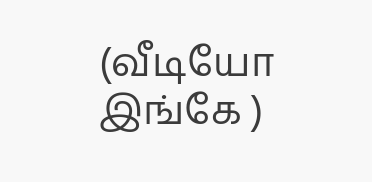(வீடியோ இங்கே )